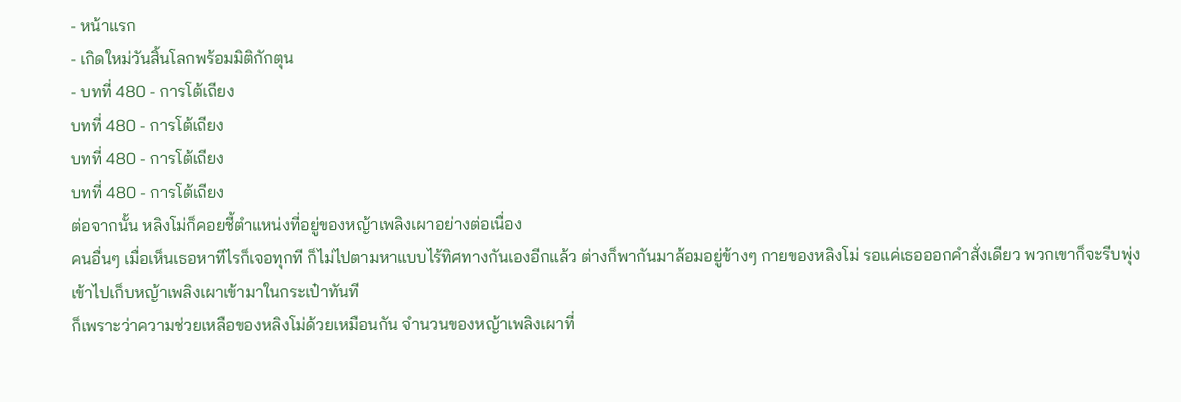- หน้าแรก
- เกิดใหม่วันสิ้นโลกพร้อมมิติกักตุน
- บทที่ 480 - การโต้เถียง
บทที่ 480 - การโต้เถียง
บทที่ 480 - การโต้เถียง
บทที่ 480 - การโต้เถียง
ต่อจากนั้น หลิงโม่ก็คอยชี้ตำแหน่งที่อยู่ของหญ้าเพลิงเผาอย่างต่อเนื่อง
คนอื่นๆ เมื่อเห็นเธอหาทีไรก็เจอทุกที ก็ไม่ไปตามหาแบบไร้ทิศทางกันเองอีกแล้ว ต่างก็พากันมาล้อมอยู่ข้างๆ กายของหลิงโม่ รอแค่เธอออกคำสั่งเดียว พวกเขาก็จะรีบพุ่งเข้าไปเก็บหญ้าเพลิงเผาเข้ามาในกระเป๋าทันที
ก็เพราะว่าความช่วยเหลือของหลิงโม่ด้วยเหมือนกัน จำนวนของหญ้าเพลิงเผาที่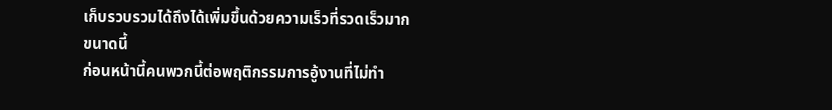เก็บรวบรวมได้ถึงได้เพิ่มขึ้นด้วยความเร็วที่รวดเร็วมากขนาดนี้
ก่อนหน้านี้คนพวกนี้ต่อพฤติกรรมการอู้งานที่ไม่ทำ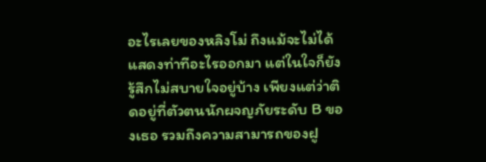อะไรเลยของหลิงโม่ ถึงแม้จะไม่ได้แสดงท่าทีอะไรออกมา แต่ในใจก็ยังรู้สึกไม่สบายใจอยู่บ้าง เพียงแต่ว่าติดอยู่ที่ตัวตนนักผจญภัยระดับ B ของเธอ รวมถึงความสามารถของฝู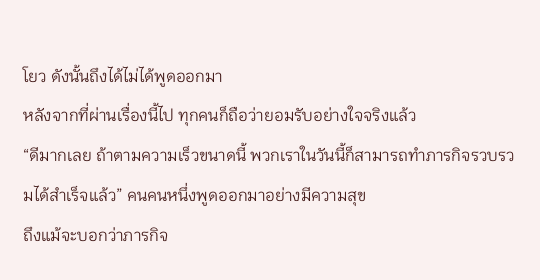โยว ดังนั้นถึงได้ไม่ได้พูดออกมา
หลังจากที่ผ่านเรื่องนี้ไป ทุกคนก็ถือว่ายอมรับอย่างใจจริงแล้ว
“ดีมากเลย ถ้าตามความเร็วขนาดนี้ พวกเราในวันนี้ก็สามารถทำภารกิจรวบรวมได้สำเร็จแล้ว” คนคนหนึ่งพูดออกมาอย่างมีความสุข
ถึงแม้จะบอกว่าภารกิจ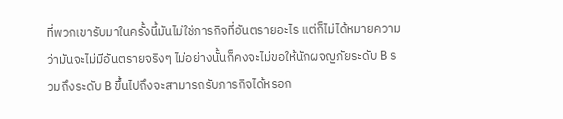ที่พวกเขารับมาในครั้งนี้มันไม่ใช่ภารกิจที่อันตรายอะไร แต่ก็ไม่ได้หมายความว่ามันจะไม่มีอันตรายจริงๆ ไม่อย่างนั้นก็คงจะไม่ขอให้นักผจญภัยระดับ B รวมถึงระดับ B ขึ้นไปถึงจะสามารถรับภารกิจได้หรอก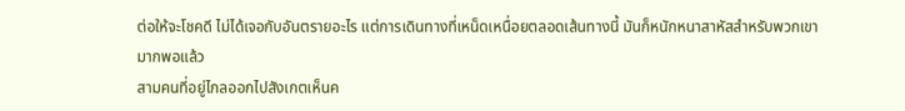ต่อให้จะโชคดี ไม่ได้เจอกับอันตรายอะไร แต่การเดินทางที่เหน็ดเหนื่อยตลอดเส้นทางนี้ มันก็หนักหนาสาหัสสำหรับพวกเขามากพอแล้ว
สามคนที่อยู่ไกลออกไปสังเกตเห็นค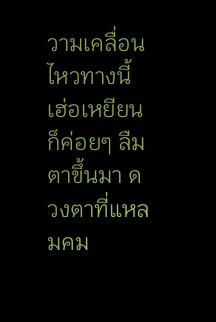วามเคลื่อนไหวทางนี้ เฮ่อเหยียนก็ค่อยๆ ลืมตาขึ้นมา ดวงตาที่แหลมคม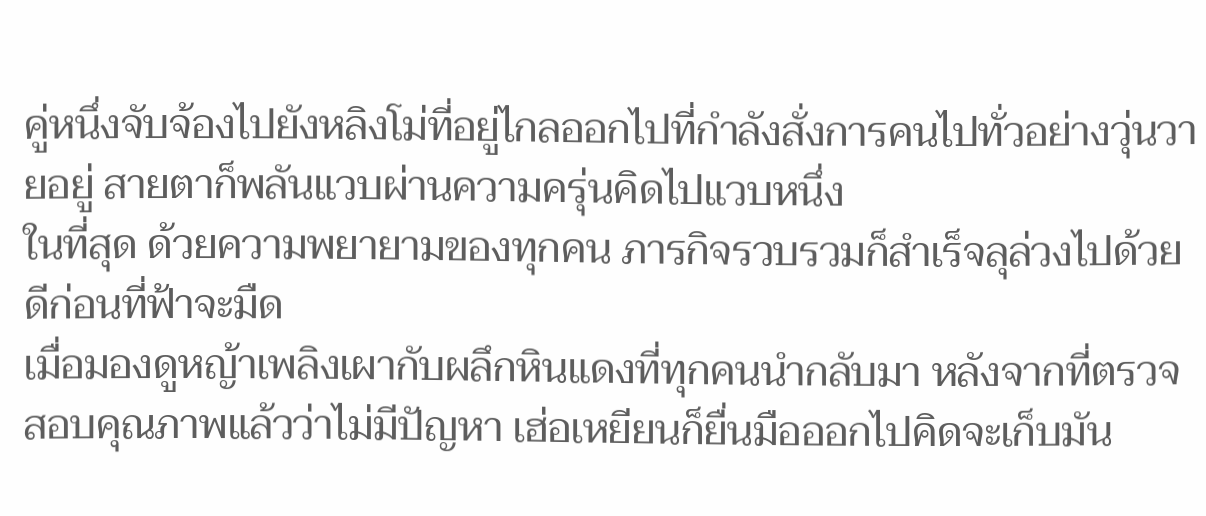คู่หนึ่งจับจ้องไปยังหลิงโม่ที่อยู่ไกลออกไปที่กำลังสั่งการคนไปทั่วอย่างวุ่นวายอยู่ สายตาก็พลันแวบผ่านความครุ่นคิดไปแวบหนึ่ง
ในที่สุด ด้วยความพยายามของทุกคน ภารกิจรวบรวมก็สำเร็จลุล่วงไปด้วยดีก่อนที่ฟ้าจะมืด
เมื่อมองดูหญ้าเพลิงเผากับผลึกหินแดงที่ทุกคนนำกลับมา หลังจากที่ตรวจสอบคุณภาพแล้วว่าไม่มีปัญหา เฮ่อเหยียนก็ยื่นมือออกไปคิดจะเก็บมัน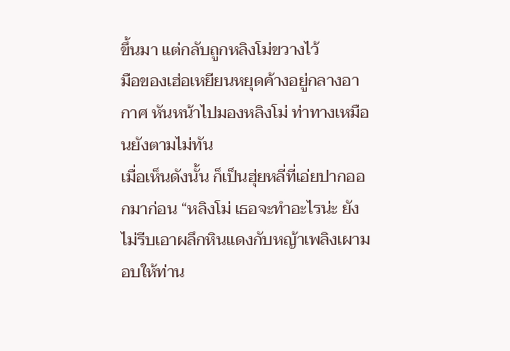ขึ้นมา แต่กลับถูกหลิงโม่ขวางไว้
มือของเฮ่อเหยียนหยุดค้างอยู่กลางอากาศ หันหน้าไปมองหลิงโม่ ท่าทางเหมือนยังตามไม่ทัน
เมื่อเห็นดังนั้น ก็เป็นฮุ่ยหลี่ที่เอ่ยปากออกมาก่อน “หลิงโม่ เธอจะทำอะไรน่ะ ยังไม่รีบเอาผลึกหินแดงกับหญ้าเพลิงเผามอบให้ท่าน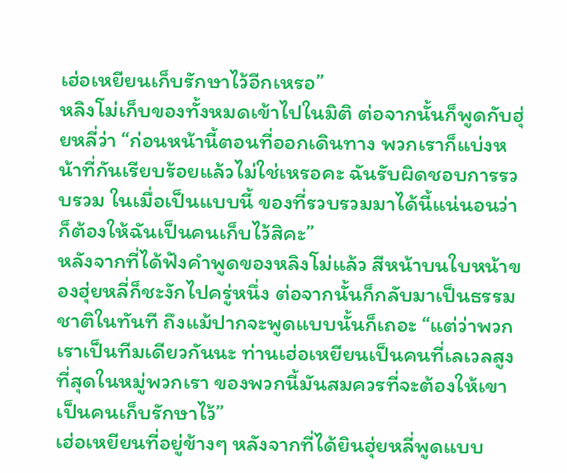เฮ่อเหยียนเก็บรักษาไว้อีกเหรอ”
หลิงโม่เก็บของทั้งหมดเข้าไปในมิติ ต่อจากนั้นก็พูดกับฮุ่ยหลี่ว่า “ก่อนหน้านี้ตอนที่ออกเดินทาง พวกเราก็แบ่งหน้าที่กันเรียบร้อยแล้วไม่ใช่เหรอคะ ฉันรับผิดชอบการรวบรวม ในเมื่อเป็นแบบนี้ ของที่รวบรวมมาได้นี้แน่นอนว่าก็ต้องให้ฉันเป็นคนเก็บไว้สิคะ”
หลังจากที่ได้ฟังคำพูดของหลิงโม่แล้ว สีหน้าบนใบหน้าของฮุ่ยหลี่ก็ชะงักไปครู่หนึ่ง ต่อจากนั้นก็กลับมาเป็นธรรมชาติในทันที ถึงแม้ปากจะพูดแบบนั้นก็เถอะ “แต่ว่าพวกเราเป็นทีมเดียวกันนะ ท่านเฮ่อเหยียนเป็นคนที่เลเวลสูงที่สุดในหมู่พวกเรา ของพวกนี้มันสมควรที่จะต้องให้เขาเป็นคนเก็บรักษาไว้”
เฮ่อเหยียนที่อยู่ข้างๆ หลังจากที่ได้ยินฮุ่ยหลี่พูดแบบ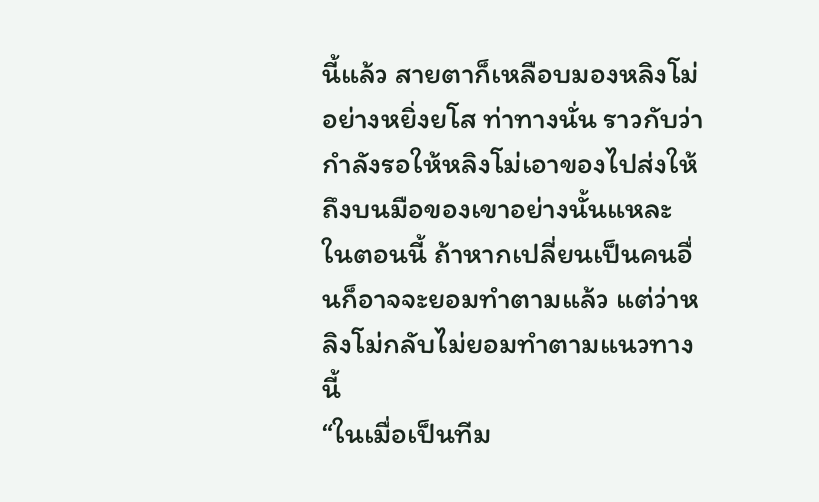นี้แล้ว สายตาก็เหลือบมองหลิงโม่อย่างหยิ่งยโส ท่าทางนั่น ราวกับว่ากำลังรอให้หลิงโม่เอาของไปส่งให้ถึงบนมือของเขาอย่างนั้นแหละ
ในตอนนี้ ถ้าหากเปลี่ยนเป็นคนอื่นก็อาจจะยอมทำตามแล้ว แต่ว่าหลิงโม่กลับไม่ยอมทำตามแนวทางนี้
“ในเมื่อเป็นทีม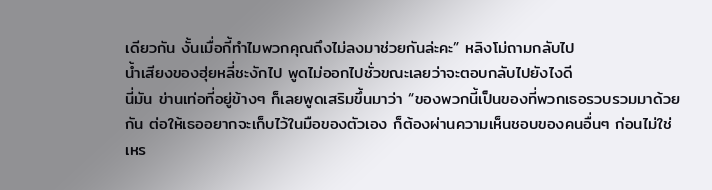เดียวกัน งั้นเมื่อกี้ทำไมพวกคุณถึงไม่ลงมาช่วยกันล่ะคะ” หลิงโม่ถามกลับไป
น้ำเสียงของฮุ่ยหลี่ชะงักไป พูดไม่ออกไปชั่วขณะเลยว่าจะตอบกลับไปยังไงดี
นี่มัน ข่านเท่อที่อยู่ข้างๆ ก็เลยพูดเสริมขึ้นมาว่า “ของพวกนี้เป็นของที่พวกเธอรวบรวมมาด้วยกัน ต่อให้เธออยากจะเก็บไว้ในมือของตัวเอง ก็ต้องผ่านความเห็นชอบของคนอื่นๆ ก่อนไม่ใช่เหร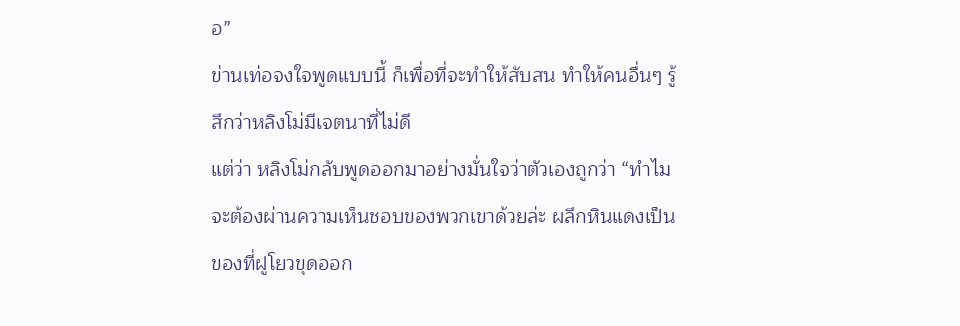อ”
ข่านเท่อจงใจพูดแบบนี้ ก็เพื่อที่จะทำให้สับสน ทำให้คนอื่นๆ รู้สึกว่าหลิงโม่มีเจตนาที่ไม่ดี
แต่ว่า หลิงโม่กลับพูดออกมาอย่างมั่นใจว่าตัวเองถูกว่า “ทำไมจะต้องผ่านความเห็นชอบของพวกเขาด้วยล่ะ ผลึกหินแดงเป็นของที่ฝูโยวขุดออก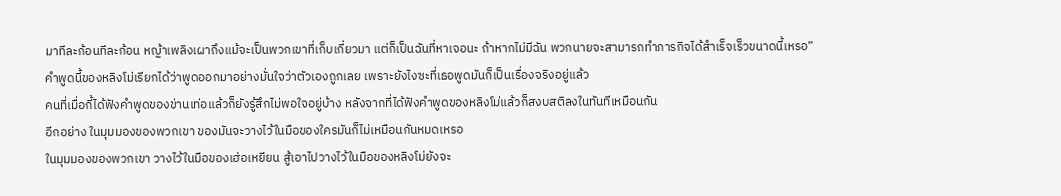มาทีละก้อนทีละก้อน หญ้าเพลิงเผาถึงแม้จะเป็นพวกเขาที่เก็บเกี่ยวมา แต่ก็เป็นฉันที่หาเจอนะ ถ้าหากไม่มีฉัน พวกนายจะสามารถทำภารกิจได้สำเร็จเร็วขนาดนี้เหรอ”
คำพูดนี้ของหลิงโม่เรียกได้ว่าพูดออกมาอย่างมั่นใจว่าตัวเองถูกเลย เพราะยังไงซะที่เธอพูดมันก็เป็นเรื่องจริงอยู่แล้ว
คนที่เมื่อกี้ได้ฟังคำพูดของข่านเท่อแล้วก็ยังรู้สึกไม่พอใจอยู่บ้าง หลังจากที่ได้ฟังคำพูดของหลิงโม่แล้วก็สงบสติลงในทันทีเหมือนกัน
อีกอย่าง ในมุมมองของพวกเขา ของมันจะวางไว้ในมือของใครมันก็ไม่เหมือนกันหมดเหรอ
ในมุมมองของพวกเขา วางไว้ในมือของเฮ่อเหยียน สู้เอาไปวางไว้ในมือของหลิงโม่ยังจะ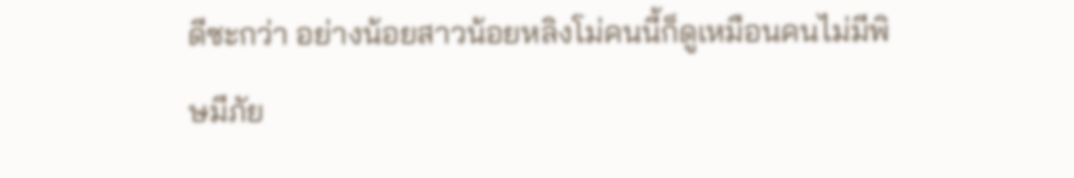ดีซะกว่า อย่างน้อยสาวน้อยหลิงโม่คนนี้ก็ดูเหมือนคนไม่มีพิษมีภัย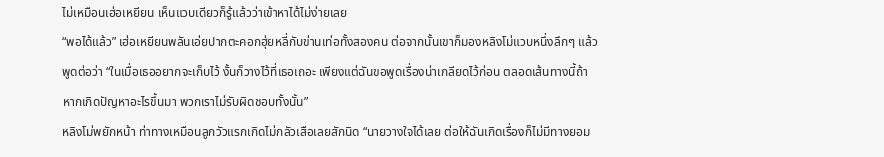ไม่เหมือนเฮ่อเหยียน เห็นแวบเดียวก็รู้แล้วว่าเข้าหาได้ไม่ง่ายเลย
“พอได้แล้ว” เฮ่อเหยียนพลันเอ่ยปากตะคอกฮุ่ยหลี่กับข่านเท่อทั้งสองคน ต่อจากนั้นเขาก็มองหลิงโม่แวบหนึ่งลึกๆ แล้วพูดต่อว่า “ในเมื่อเธออยากจะเก็บไว้ งั้นก็วางไว้ที่เธอเถอะ เพียงแต่ฉันขอพูดเรื่องน่าเกลียดไว้ก่อน ตลอดเส้นทางนี้ถ้าหากเกิดปัญหาอะไรขึ้นมา พวกเราไม่รับผิดชอบทั้งนั้น”
หลิงโม่พยักหน้า ท่าทางเหมือนลูกวัวแรกเกิดไม่กลัวเสือเลยสักนิด “นายวางใจได้เลย ต่อให้ฉันเกิดเรื่องก็ไม่มีทางยอม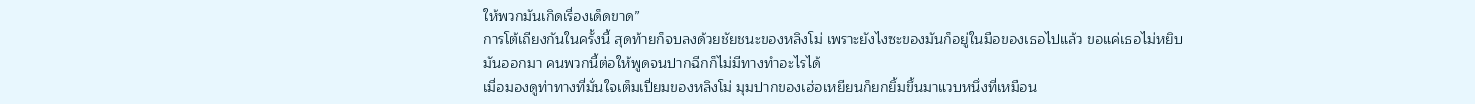ให้พวกมันเกิดเรื่องเด็ดขาด”
การโต้เถียงกันในครั้งนี้ สุดท้ายก็จบลงด้วยชัยชนะของหลิงโม่ เพราะยังไงซะของมันก็อยู่ในมือของเธอไปแล้ว ขอแค่เธอไม่หยิบมันออกมา คนพวกนี้ต่อให้พูดจนปากฉีกก็ไม่มีทางทำอะไรได้
เมื่อมองดูท่าทางที่มั่นใจเต็มเปี่ยมของหลิงโม่ มุมปากของเฮ่อเหยียนก็ยกยิ้มขึ้นมาแวบหนึ่งที่เหมือน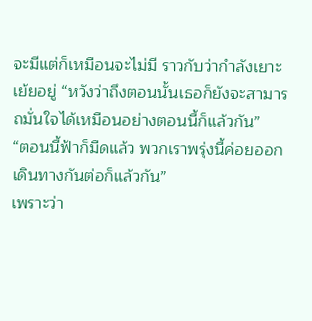จะมีแต่ก็เหมือนจะไม่มี ราวกับว่ากำลังเยาะเย้ยอยู่ “หวังว่าถึงตอนนั้นเธอก็ยังจะสามารถมั่นใจได้เหมือนอย่างตอนนี้ก็แล้วกัน”
“ตอนนี้ฟ้าก็มืดแล้ว พวกเราพรุ่งนี้ค่อยออกเดินทางกันต่อก็แล้วกัน”
เพราะว่า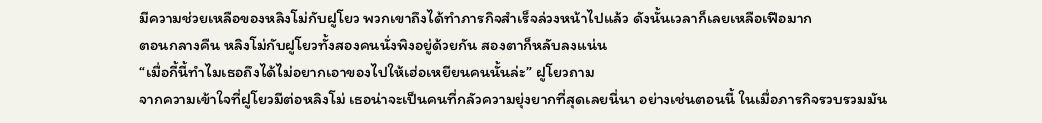มีความช่วยเหลือของหลิงโม่กับฝูโยว พวกเขาถึงได้ทำภารกิจสำเร็จล่วงหน้าไปแล้ว ดังนั้นเวลาก็เลยเหลือเฟือมาก
ตอนกลางคืน หลิงโม่กับฝูโยวทั้งสองคนนั่งพิงอยู่ด้วยกัน สองตาก็หลับลงแน่น
“เมื่อกี้นี้ทำไมเธอถึงได้ไม่อยากเอาของไปให้เฮ่อเหยียนคนนั้นล่ะ” ฝูโยวถาม
จากความเข้าใจที่ฝูโยวมีต่อหลิงโม่ เธอน่าจะเป็นคนที่กลัวความยุ่งยากที่สุดเลยนี่นา อย่างเช่นตอนนี้ ในเมื่อภารกิจรวบรวมมัน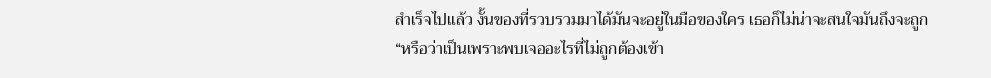สำเร็จไปแล้ว งั้นของที่รวบรวมมาได้มันจะอยู่ในมือของใคร เธอก็ไม่น่าจะสนใจมันถึงจะถูก
“หรือว่าเป็นเพราะพบเจออะไรที่ไม่ถูกต้องเข้า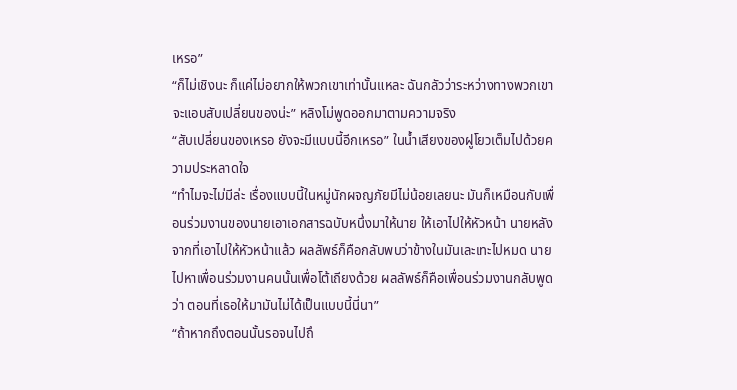เหรอ”
“ก็ไม่เชิงนะ ก็แค่ไม่อยากให้พวกเขาเท่านั้นแหละ ฉันกลัวว่าระหว่างทางพวกเขาจะแอบสับเปลี่ยนของน่ะ” หลิงโม่พูดออกมาตามความจริง
“สับเปลี่ยนของเหรอ ยังจะมีแบบนี้อีกเหรอ” ในน้ำเสียงของฝูโยวเต็มไปด้วยความประหลาดใจ
“ทำไมจะไม่มีล่ะ เรื่องแบบนี้ในหมู่นักผจญภัยมีไม่น้อยเลยนะ มันก็เหมือนกับเพื่อนร่วมงานของนายเอาเอกสารฉบับหนึ่งมาให้นาย ให้เอาไปให้หัวหน้า นายหลังจากที่เอาไปให้หัวหน้าแล้ว ผลลัพธ์ก็คือกลับพบว่าข้างในมันเละเทะไปหมด นายไปหาเพื่อนร่วมงานคนนั้นเพื่อโต้เถียงด้วย ผลลัพธ์ก็คือเพื่อนร่วมงานกลับพูดว่า ตอนที่เธอให้มามันไม่ได้เป็นแบบนี้นี่นา”
“ถ้าหากถึงตอนนั้นรอจนไปถึ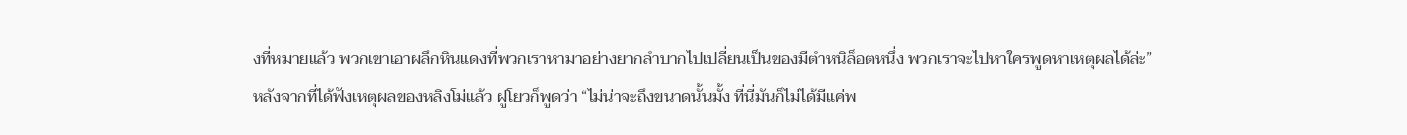งที่หมายแล้ว พวกเขาเอาผลึกหินแดงที่พวกเราหามาอย่างยากลำบากไปเปลี่ยนเป็นของมีตำหนิล็อตหนึ่ง พวกเราจะไปหาใครพูดหาเหตุผลได้ล่ะ”
หลังจากที่ได้ฟังเหตุผลของหลิงโม่แล้ว ฝูโยวก็พูดว่า “ไม่น่าจะถึงขนาดนั้นมั้ง ที่นี่มันก็ไม่ได้มีแค่พ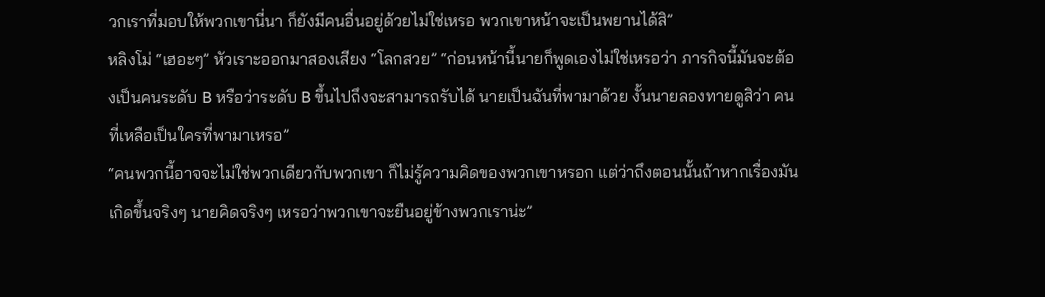วกเราที่มอบให้พวกเขานี่นา ก็ยังมีคนอื่นอยู่ด้วยไม่ใช่เหรอ พวกเขาหน้าจะเป็นพยานได้สิ”
หลิงโม่ “เฮอะๆ” หัวเราะออกมาสองเสียง “โลกสวย” “ก่อนหน้านี้นายก็พูดเองไม่ใช่เหรอว่า ภารกิจนี้มันจะต้องเป็นคนระดับ B หรือว่าระดับ B ขึ้นไปถึงจะสามารถรับได้ นายเป็นฉันที่พามาด้วย งั้นนายลองทายดูสิว่า คนที่เหลือเป็นใครที่พามาเหรอ”
“คนพวกนี้อาจจะไม่ใช่พวกเดียวกับพวกเขา ก็ไม่รู้ความคิดของพวกเขาหรอก แต่ว่าถึงตอนนั้นถ้าหากเรื่องมันเกิดขึ้นจริงๆ นายคิดจริงๆ เหรอว่าพวกเขาจะยืนอยู่ข้างพวกเราน่ะ”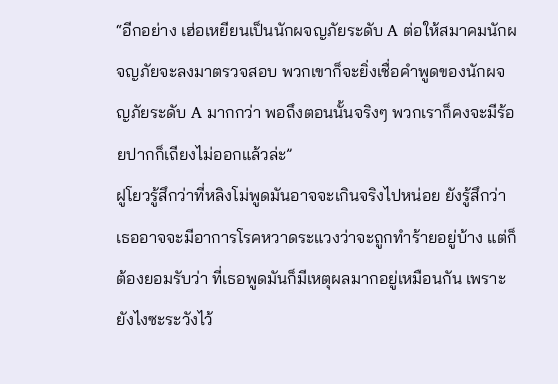“อีกอย่าง เฮ่อเหยียนเป็นนักผจญภัยระดับ A ต่อให้สมาคมนักผจญภัยจะลงมาตรวจสอบ พวกเขาก็จะยิ่งเชื่อคำพูดของนักผจญภัยระดับ A มากกว่า พอถึงตอนนั้นจริงๆ พวกเราก็คงจะมีร้อยปากก็เถียงไม่ออกแล้วล่ะ”
ฝูโยวรู้สึกว่าที่หลิงโม่พูดมันอาจจะเกินจริงไปหน่อย ยังรู้สึกว่าเธออาจจะมีอาการโรคหวาดระแวงว่าจะถูกทำร้ายอยู่บ้าง แต่ก็ต้องยอมรับว่า ที่เธอพูดมันก็มีเหตุผลมากอยู่เหมือนกัน เพราะยังไงซะระวังไว้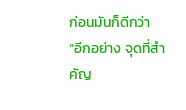ก่อนมันก็ดีกว่า
“อีกอย่าง จุดที่สำคัญ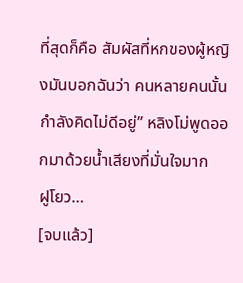ที่สุดก็คือ สัมผัสที่หกของผู้หญิงมันบอกฉันว่า คนหลายคนนั้นกำลังคิดไม่ดีอยู่” หลิงโม่พูดออกมาด้วยน้ำเสียงที่มั่นใจมาก
ฝูโยว…
[จบแล้ว]